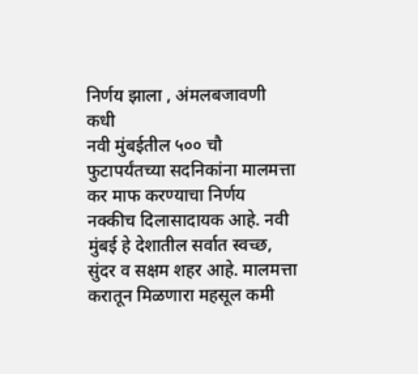निर्णय झाला , अंमलबजावणी कधी
नवी मुंबईतील ५०० चौ फुटापर्यंतच्या सदनिकांना मालमत्ता कर माफ करण्याचा निर्णय नक्कीच दिलासादायक आहे. नवी मुंबई हे देशातील सर्वात स्वच्छ, सुंदर व सक्षम शहर आहे. मालमत्ता करातून मिळणारा महसूल कमी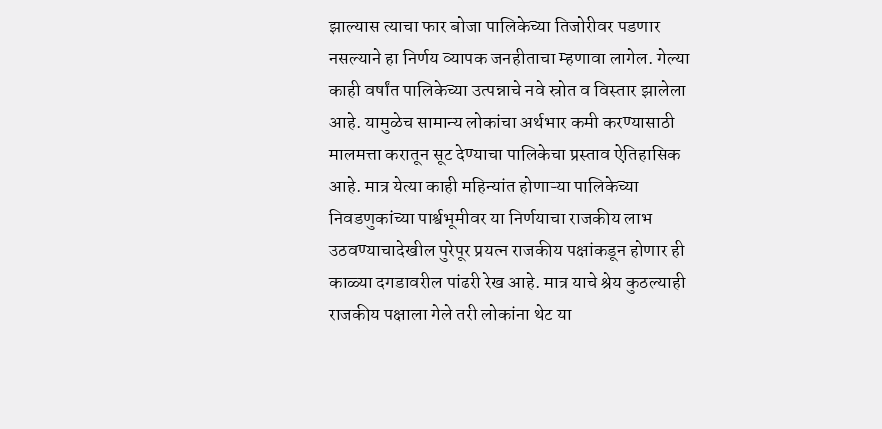झाल्यास त्याचा फार बोजा पालिकेच्या तिजोरीवर पडणार नसल्याने हा निर्णय व्यापक जनहीताचा म्हणावा लागेल. गेल्या काही वर्षांत पालिकेच्या उत्पन्नाचे नवे स्रोत व विस्तार झालेला आहे. यामुळेच सामान्य लोकांचा अर्थभार कमी करण्यासाठी मालमत्ता करातून सूट देण्याचा पालिकेचा प्रस्ताव ऐतिहासिक आहे. मात्र येत्या काही महिन्यांत होणाऱ्या पालिकेच्या निवडणुकांच्या पार्श्वभूमीवर या निर्णयाचा राजकीय लाभ उठवण्याचादेखील पुरेपूर प्रयत्न राजकीय पक्षांकडून होणार ही काळ्या दगडावरील पांढरी रेख आहे. मात्र याचे श्रेय कुठल्याही राजकीय पक्षाला गेले तरी लोकांना थेट या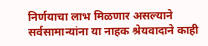निर्णयाचा लाभ मिळणार असल्याने सर्वसामान्यांना या नाहक श्रेयवादाने काही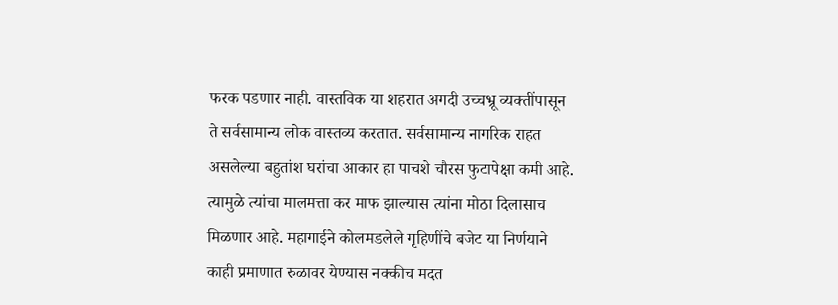फरक पडणार नाही. वास्तविक या शहरात अगदी उच्चभ्रू व्यक्तींपासून ते सर्वसामान्य लोक वास्तव्य करतात. सर्वसामान्य नागरिक राहत असलेल्या बहुतांश घरांचा आकार हा पाचशे चौरस फुटापेक्षा कमी आहे. त्यामुळे त्यांचा मालमत्ता कर माफ झाल्यास त्यांना मोठा दिलासाच मिळणार आहे. महागाईने कोलमडलेले गृहिणींचे बजेट या निर्णयाने काही प्रमाणात रुळावर येण्यास नक्कीच मदत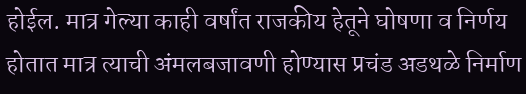होईल. मात्र गेल्या काही वर्षांत राजकीय हेतूने घोषणा व निर्णय होतात मात्र त्याची अंमलबजावणी होण्यास प्रचंड अडथळे निर्माण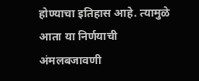होण्याचा इतिहास आहे. त्यामुळे आता या निर्णयाची अंमलबजावणी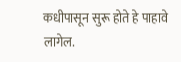कधीपासून सुरू होते हे पाहावे लागेल.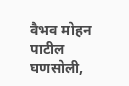वैभव मोहन पाटील
घणसोली,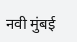नवी मुंबई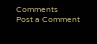Comments
Post a Comment